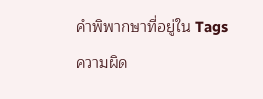คำพิพากษาที่อยู่ใน Tags
ความผิด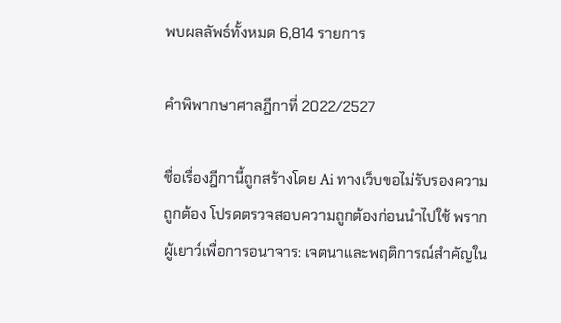พบผลลัพธ์ทั้งหมด 6,814 รายการ

คำพิพากษาศาลฎีกาที่ 2022/2527

ชื่อเรื่องฎีกานี้ถูกสร้างโดย Ai ทางเว็บขอไม่รับรองความถูกต้อง โปรดตรวจสอบความถูกต้องก่อนนำไปใช้ พรากผู้เยาว์เพื่อการอนาจาร: เจตนาและพฤติการณ์สำคัญใน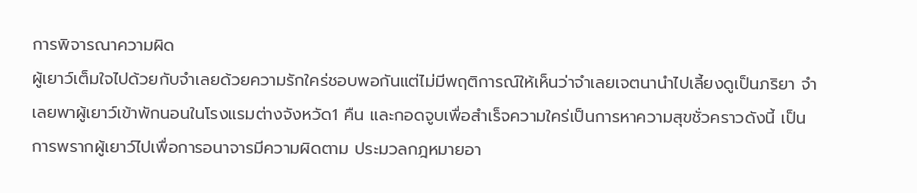การพิจารณาความผิด
ผู้เยาว์เต็มใจไปด้วยกับจำเลยด้วยความรักใคร่ชอบพอกันแต่ไม่มีพฤติการณ์ให้เห็นว่าจำเลยเจตนานำไปเลี้ยงดูเป็นภริยา จำเลยพาผู้เยาว์เข้าพักนอนในโรงแรมต่างจังหวัด1 คืน และกอดจูบเพื่อสำเร็จความใคร่เป็นการหาความสุขชั่วคราวดังนี้ เป็นการพรากผู้เยาว์ไปเพื่อการอนาจารมีความผิดตาม ประมวลกฎหมายอา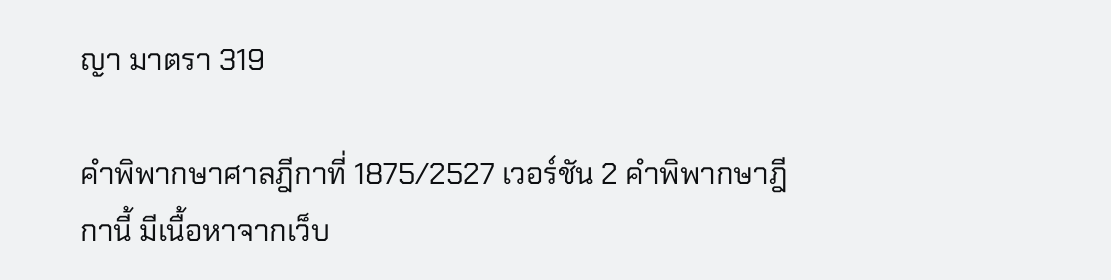ญา มาตรา 319

คำพิพากษาศาลฎีกาที่ 1875/2527 เวอร์ชัน 2 คำพิพากษาฎีกานี้ มีเนื้อหาจากเว็บ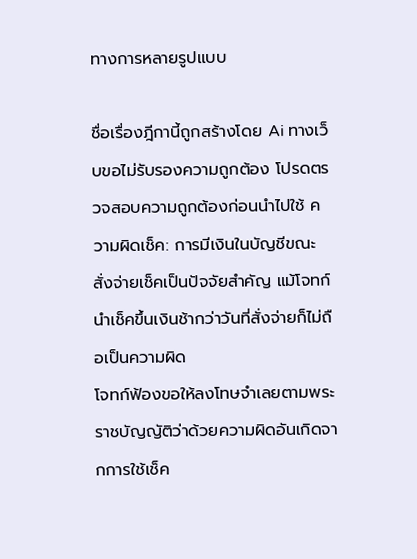ทางการหลายรูปแบบ

ชื่อเรื่องฎีกานี้ถูกสร้างโดย Ai ทางเว็บขอไม่รับรองความถูกต้อง โปรดตรวจสอบความถูกต้องก่อนนำไปใช้ ความผิดเช็ค: การมีเงินในบัญชีขณะสั่งจ่ายเช็คเป็นปัจจัยสำคัญ แม้โจทก์นำเช็คขึ้นเงินช้ากว่าวันที่สั่งจ่ายก็ไม่ถือเป็นความผิด
โจทก์ฟ้องขอให้ลงโทษจำเลยตามพระราชบัญญัติว่าด้วยความผิดอันเกิดจากการใช้เช็ค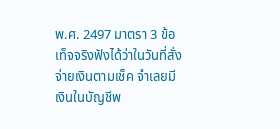พ.ศ. 2497 มาตรา 3 ข้อเท็จจริงฟังได้ว่าในวันที่สั่งจ่ายเงินตามเช็ค จำเลยมีเงินในบัญชีพ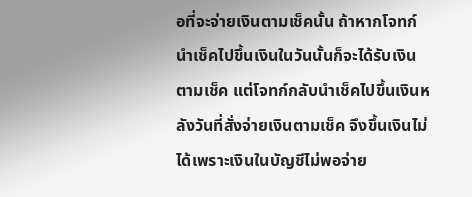อที่จะจ่ายเงินตามเช็คนั้น ถ้าหากโจทก์นำเช็คไปขึ้นเงินในวันนั้นก็จะได้รับเงินตามเช็ค แต่โจทก์กลับนำเช็คไปขึ้นเงินหลังวันที่สั่งจ่ายเงินตามเช็ค จึงขึ้นเงินไม่ได้เพราะเงินในบัญชีไม่พอจ่าย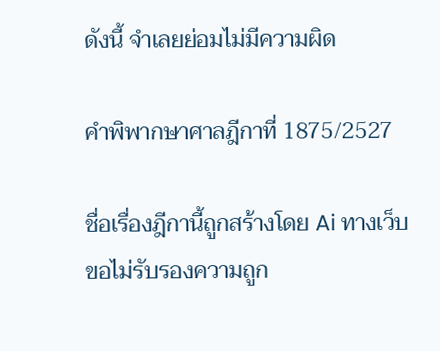ดังนี้ จำเลยย่อมไม่มีความผิด

คำพิพากษาศาลฎีกาที่ 1875/2527

ชื่อเรื่องฎีกานี้ถูกสร้างโดย Ai ทางเว็บขอไม่รับรองความถูก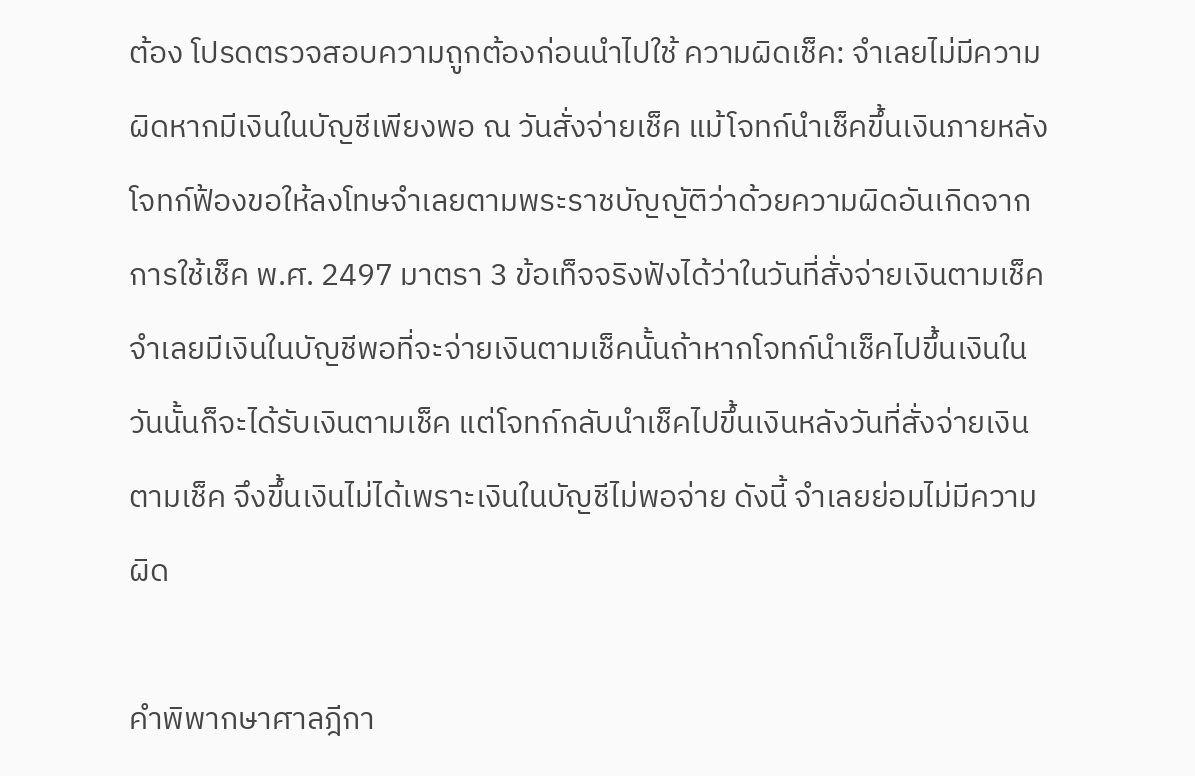ต้อง โปรดตรวจสอบความถูกต้องก่อนนำไปใช้ ความผิดเช็ค: จำเลยไม่มีความผิดหากมีเงินในบัญชีเพียงพอ ณ วันสั่งจ่ายเช็ค แม้โจทก์นำเช็คขึ้นเงินภายหลัง
โจทก์ฟ้องขอให้ลงโทษจำเลยตามพระราชบัญญัติว่าด้วยความผิดอันเกิดจากการใช้เช็ค พ.ศ. 2497 มาตรา 3 ข้อเท็จจริงฟังได้ว่าในวันที่สั่งจ่ายเงินตามเช็ค จำเลยมีเงินในบัญชีพอที่จะจ่ายเงินตามเช็คนั้นถ้าหากโจทก์นำเช็คไปขึ้นเงินในวันนั้นก็จะได้รับเงินตามเช็ค แต่โจทก์กลับนำเช็คไปขึ้นเงินหลังวันที่สั่งจ่ายเงินตามเช็ค จึงขึ้นเงินไม่ได้เพราะเงินในบัญชีไม่พอจ่าย ดังนี้ จำเลยย่อมไม่มีความผิด

คำพิพากษาศาลฎีกา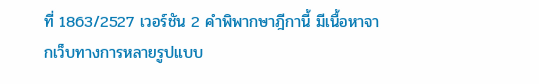ที่ 1863/2527 เวอร์ชัน 2 คำพิพากษาฎีกานี้ มีเนื้อหาจากเว็บทางการหลายรูปแบบ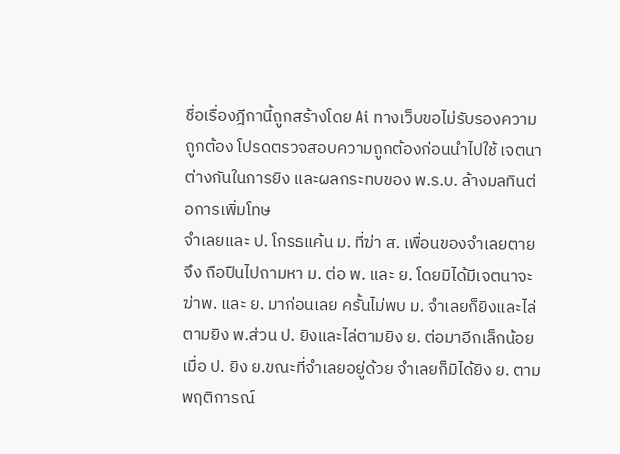ชื่อเรื่องฎีกานี้ถูกสร้างโดย Ai ทางเว็บขอไม่รับรองความถูกต้อง โปรดตรวจสอบความถูกต้องก่อนนำไปใช้ เจตนาต่างกันในการยิง และผลกระทบของ พ.ร.บ. ล้างมลทินต่อการเพิ่มโทษ
จำเลยและ ป. โกรธแค้น ม. ที่ฆ่า ส. เพื่อนของจำเลยตายจึง ถือปืนไปถามหา ม. ต่อ พ. และ ย. โดยมิได้มีเจตนาจะฆ่าพ. และ ย. มาก่อนเลย ครั้นไม่พบ ม. จำเลยก็ยิงและไล่ตามยิง พ.ส่วน ป. ยิงและไล่ตามยิง ย. ต่อมาอีกเล็กน้อยเมื่อ ป. ยิง ย.ขณะที่จำเลยอยู่ด้วย จำเลยก็มิได้ยิง ย. ตามพฤติการณ์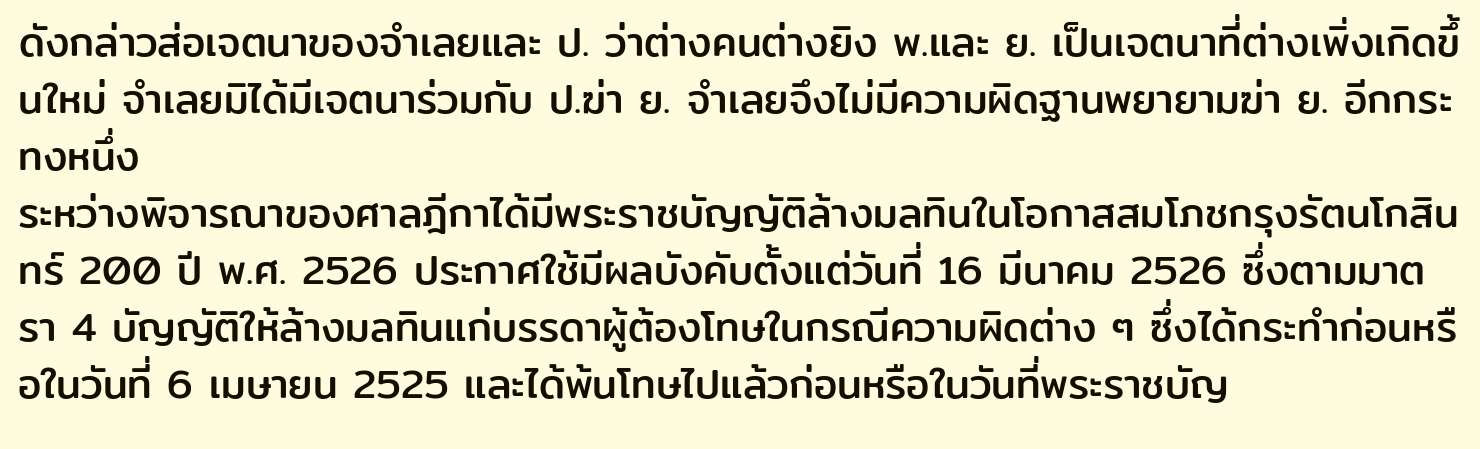ดังกล่าวส่อเจตนาของจำเลยและ ป. ว่าต่างคนต่างยิง พ.และ ย. เป็นเจตนาที่ต่างเพิ่งเกิดขึ้นใหม่ จำเลยมิได้มีเจตนาร่วมกับ ป.ฆ่า ย. จำเลยจึงไม่มีความผิดฐานพยายามฆ่า ย. อีกกระทงหนึ่ง
ระหว่างพิจารณาของศาลฎีกาได้มีพระราชบัญญัติล้างมลทินในโอกาสสมโภชกรุงรัตนโกสินทร์ 200 ปี พ.ศ. 2526 ประกาศใช้มีผลบังคับตั้งแต่วันที่ 16 มีนาคม 2526 ซึ่งตามมาตรา 4 บัญญัติให้ล้างมลทินแก่บรรดาผู้ต้องโทษในกรณีความผิดต่าง ๆ ซึ่งได้กระทำก่อนหรือในวันที่ 6 เมษายน 2525 และได้พ้นโทษไปแล้วก่อนหรือในวันที่พระราชบัญ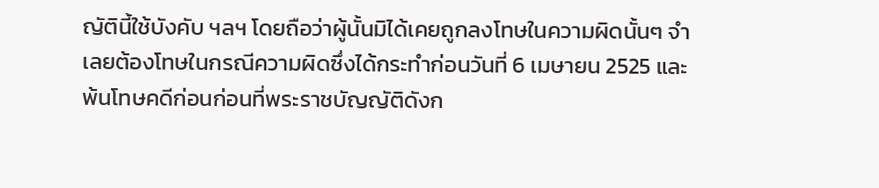ญัตินี้ใช้บังคับ ฯลฯ โดยถือว่าผู้นั้นมิได้เคยถูกลงโทษในความผิดนั้นๆ จำเลยต้องโทษในกรณีความผิดซึ่งได้กระทำก่อนวันที่ 6 เมษายน 2525 และพ้นโทษคดีก่อนก่อนที่พระราชบัญญัติดังก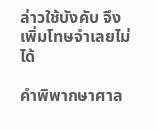ล่าวใช้บังคับ จึงเพิ่มโทษจำเลยไม่ได้

คำพิพากษาศาล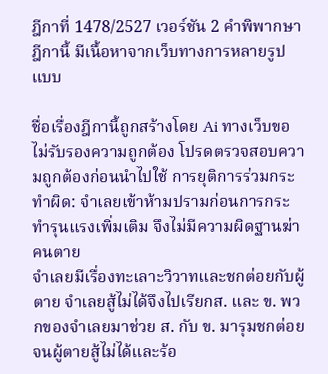ฎีกาที่ 1478/2527 เวอร์ชัน 2 คำพิพากษาฎีกานี้ มีเนื้อหาจากเว็บทางการหลายรูปแบบ

ชื่อเรื่องฎีกานี้ถูกสร้างโดย Ai ทางเว็บขอไม่รับรองความถูกต้อง โปรดตรวจสอบความถูกต้องก่อนนำไปใช้ การยุติการร่วมกระทำผิด: จำเลยเข้าห้ามปรามก่อนการกระทำรุนแรงเพิ่มเติม จึงไม่มีความผิดฐานฆ่าคนตาย
จำเลยมีเรื่องทะเลาะวิวาทและชกต่อยกับผู้ตาย จำเลยสู้ไม่ได้จึงไปเรียกส. และ ข. พวกของจำเลยมาช่วย ส. กับ ข. มารุมชกต่อยจนผู้ตายสู้ไม่ได้และร้อ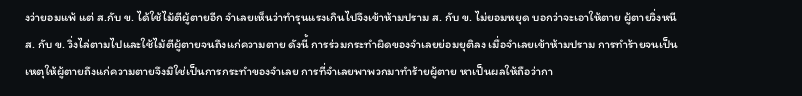งว่ายอมแพ้ แต่ ส.กับ ข. ได้ใช้ไม้ตีผู้ตายอีก จำเลยเห็นว่าทำรุนแรงเกินไปจึงเข้าห้ามปราม ส. กับ ข. ไม่ยอมหยุด บอกว่าจะเอาให้ตาย ผู้ตายวิ่งหนี ส. กับ ข. วิ่งไล่ตามไปและใช้ไม้ตีผู้ตายจนถึงแก่ความตาย ดังนี้ การร่วมกระทำผิดของจำเลยย่อมยุติลง เมื่อจำเลยเข้าห้ามปราม การทำร้ายจนเป็นเหตุให้ผู้ตายถึงแก่ความตายจึงมิใช่เป็นการกระทำของจำเลย การที่จำเลยพาพวกมาทำร้ายผู้ตาย หาเป็นผลให้ถือว่ากา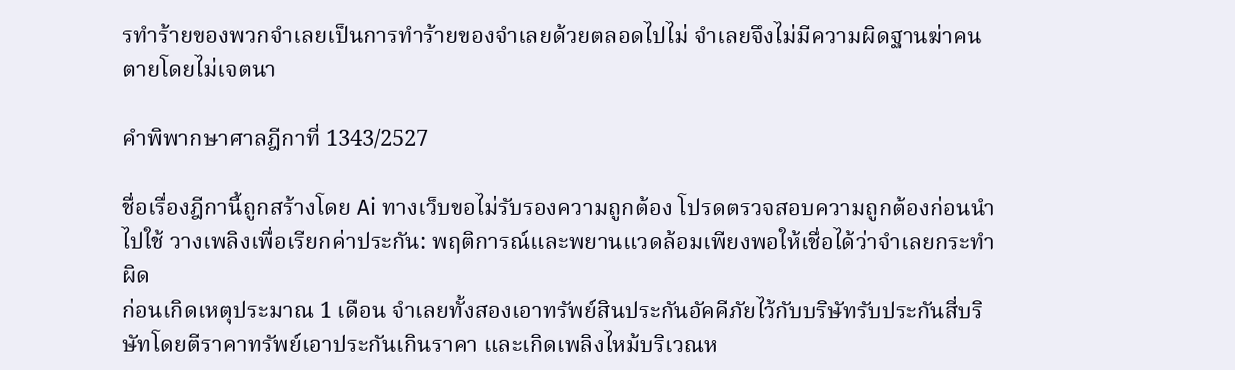รทำร้ายของพวกจำเลยเป็นการทำร้ายของจำเลยด้วยตลอดไปไม่ จำเลยจึงไม่มีความผิดฐานฆ่าคนตายโดยไม่เจตนา

คำพิพากษาศาลฎีกาที่ 1343/2527

ชื่อเรื่องฎีกานี้ถูกสร้างโดย Ai ทางเว็บขอไม่รับรองความถูกต้อง โปรดตรวจสอบความถูกต้องก่อนนำไปใช้ วางเพลิงเพื่อเรียกค่าประกัน: พฤติการณ์และพยานแวดล้อมเพียงพอให้เชื่อได้ว่าจำเลยกระทำผิด
ก่อนเกิดเหตุประมาณ 1 เดือน จำเลยทั้งสองเอาทรัพย์สินประกันอัคคีภัยไว้กับบริษัทรับประกันสี่บริษัทโดยตีราคาทรัพย์เอาประกันเกินราคา และเกิดเพลิงไหม้บริเวณห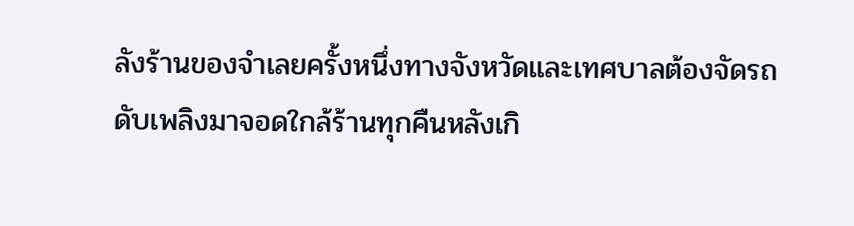ลังร้านของจำเลยครั้งหนึ่งทางจังหวัดและเทศบาลต้องจัดรถดับเพลิงมาจอดใกล้ร้านทุกคืนหลังเกิ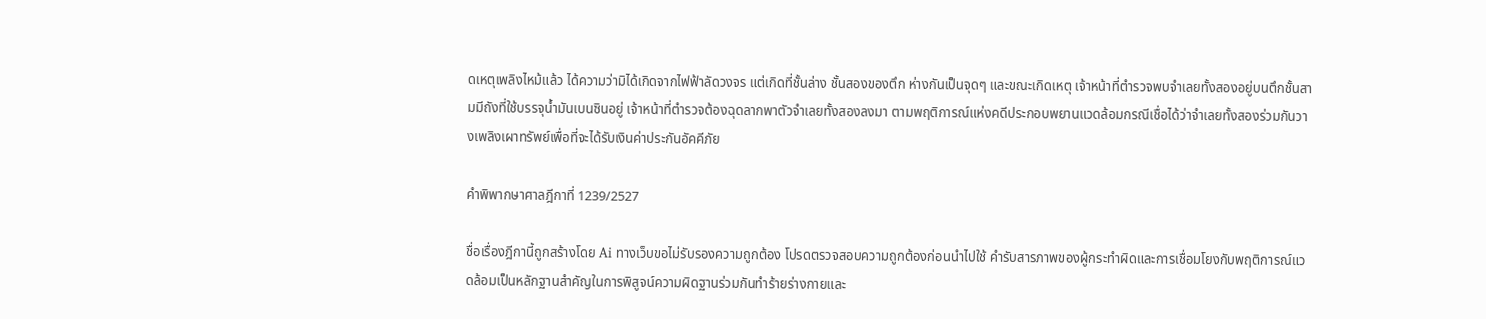ดเหตุเพลิงไหม้แล้ว ได้ความว่ามิได้เกิดจากไฟฟ้าลัดวงจร แต่เกิดที่ชั้นล่าง ชั้นสองของตึก ห่างกันเป็นจุดๆ และขณะเกิดเหตุ เจ้าหน้าที่ตำรวจพบจำเลยทั้งสองอยู่บนตึกชั้นสามมีถังที่ใช้บรรจุน้ำมันเบนซินอยู่ เจ้าหน้าที่ตำรวจต้องฉุดลากพาตัวจำเลยทั้งสองลงมา ตามพฤติการณ์แห่งคดีประกอบพยานแวดล้อมกรณีเชื่อได้ว่าจำเลยทั้งสองร่วมกันวางเพลิงเผาทรัพย์เพื่อที่จะได้รับเงินค่าประกันอัคคีภัย

คำพิพากษาศาลฎีกาที่ 1239/2527

ชื่อเรื่องฎีกานี้ถูกสร้างโดย Ai ทางเว็บขอไม่รับรองความถูกต้อง โปรดตรวจสอบความถูกต้องก่อนนำไปใช้ คำรับสารภาพของผู้กระทำผิดและการเชื่อมโยงกับพฤติการณ์แวดล้อมเป็นหลักฐานสำคัญในการพิสูจน์ความผิดฐานร่วมกันทำร้ายร่างกายและ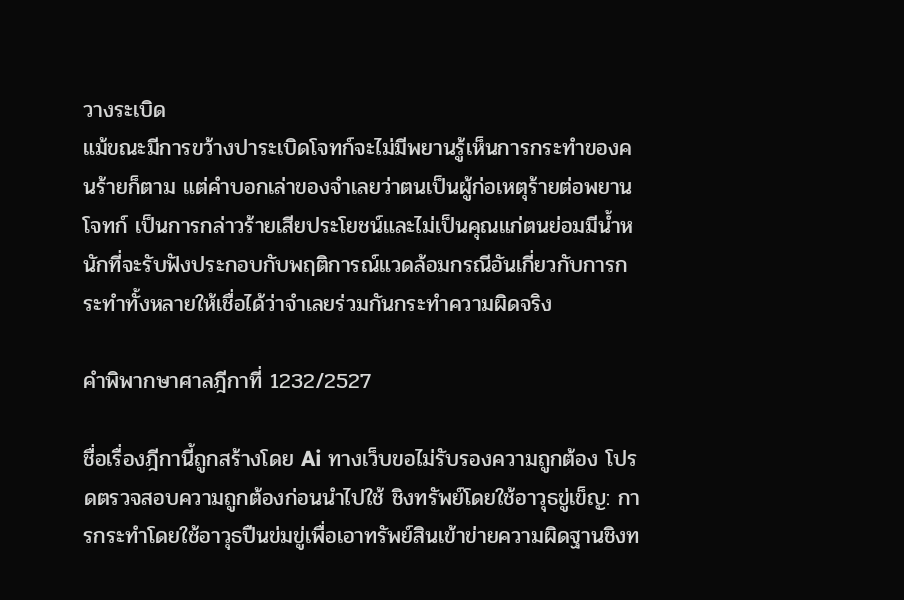วางระเบิด
แม้ขณะมีการขว้างปาระเบิดโจทก์จะไม่มีพยานรู้เห็นการกระทำของคนร้ายก็ตาม แต่คำบอกเล่าของจำเลยว่าตนเป็นผู้ก่อเหตุร้ายต่อพยานโจทก์ เป็นการกล่าวร้ายเสียประโยชน์และไม่เป็นคุณแก่ตนย่อมมีน้ำหนักที่จะรับฟังประกอบกับพฤติการณ์แวดล้อมกรณีอันเกี่ยวกับการกระทำทั้งหลายให้เชื่อได้ว่าจำเลยร่วมกันกระทำความผิดจริง

คำพิพากษาศาลฎีกาที่ 1232/2527

ชื่อเรื่องฎีกานี้ถูกสร้างโดย Ai ทางเว็บขอไม่รับรองความถูกต้อง โปรดตรวจสอบความถูกต้องก่อนนำไปใช้ ชิงทรัพย์โดยใช้อาวุธขู่เข็ญ: การกระทำโดยใช้อาวุธปืนข่มขู่เพื่อเอาทรัพย์สินเข้าข่ายความผิดฐานชิงท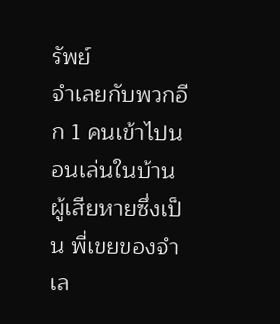รัพย์
จำเลยกับพวกอีก 1 คนเข้าไปนอนเล่นในบ้านผู้เสียหายซึ่งเป็น พี่เขยของจำเล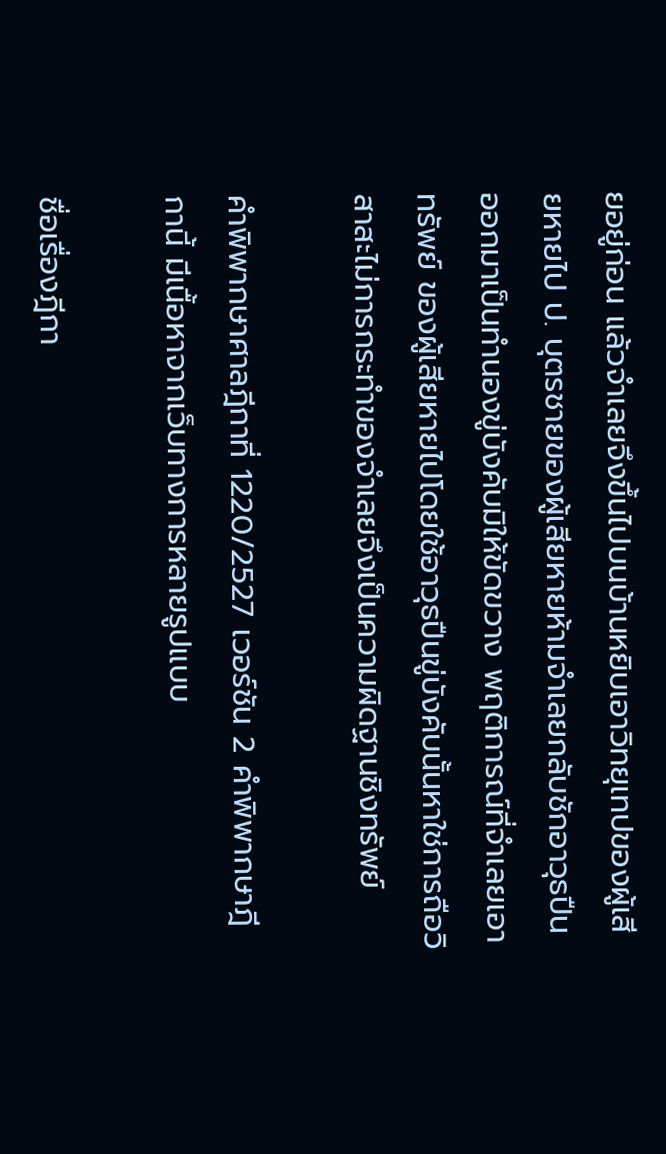ยอยู่ก่อน แล้วจำเลยจึงขึ้นไปบนบ้านหยิบเอาวิทยุเทปของผู้เสียหายไป ป. บุตรชายของผู้เสียหายห้ามจำเลยกลับชักอาวุธปืน ออกมาเป็นทำนองขู่บังคับมิให้ขัดขวาง พฤติการณ์ที่จำเลยเอาทรัพย์ ของผู้เสียหายไปโดยใช้อาวุธปืนขู่บังคับนั้นหาใช่การถือวิสาสะไม่การกระทำของจำเลยจึงเป็นความผิดฐานชิงทรัพย์

คำพิพากษาศาลฎีกาที่ 1220/2527 เวอร์ชัน 2 คำพิพากษาฎีกานี้ มีเนื้อหาจากเว็บทางการหลายรูปแบบ

ชื่อเรื่องฎีกา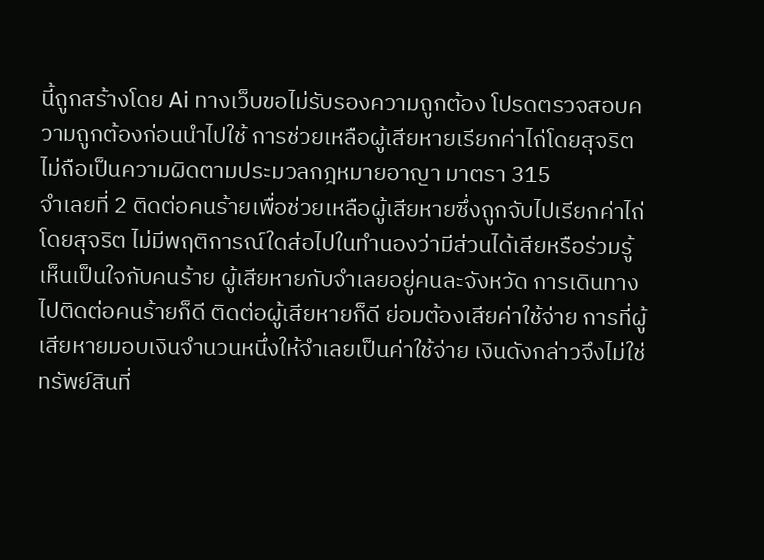นี้ถูกสร้างโดย Ai ทางเว็บขอไม่รับรองความถูกต้อง โปรดตรวจสอบความถูกต้องก่อนนำไปใช้ การช่วยเหลือผู้เสียหายเรียกค่าไถ่โดยสุจริต ไม่ถือเป็นความผิดตามประมวลกฎหมายอาญา มาตรา 315
จำเลยที่ 2 ติดต่อคนร้ายเพื่อช่วยเหลือผู้เสียหายซึ่งถูกจับไปเรียกค่าไถ่โดยสุจริต ไม่มีพฤติการณ์ใดส่อไปในทำนองว่ามีส่วนได้เสียหรือร่วมรู้เห็นเป็นใจกับคนร้าย ผู้เสียหายกับจำเลยอยู่คนละจังหวัด การเดินทางไปติดต่อคนร้ายก็ดี ติดต่อผู้เสียหายก็ดี ย่อมต้องเสียค่าใช้จ่าย การที่ผู้เสียหายมอบเงินจำนวนหนึ่งให้จำเลยเป็นค่าใช้จ่าย เงินดังกล่าวจึงไม่ใช่ทรัพย์สินที่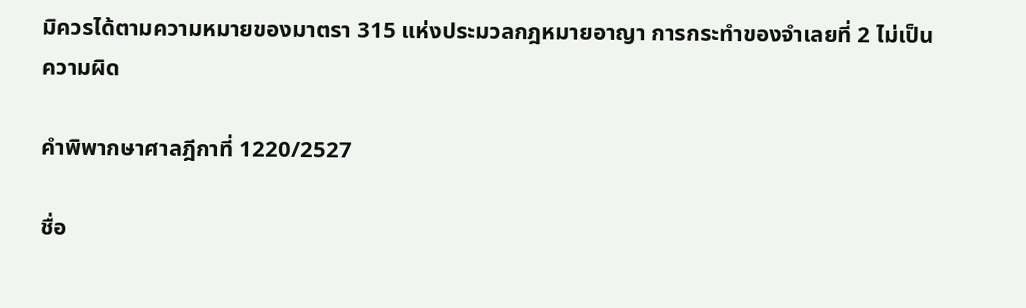มิควรได้ตามความหมายของมาตรา 315 แห่งประมวลกฎหมายอาญา การกระทำของจำเลยที่ 2 ไม่เป็นความผิด

คำพิพากษาศาลฎีกาที่ 1220/2527

ชื่อ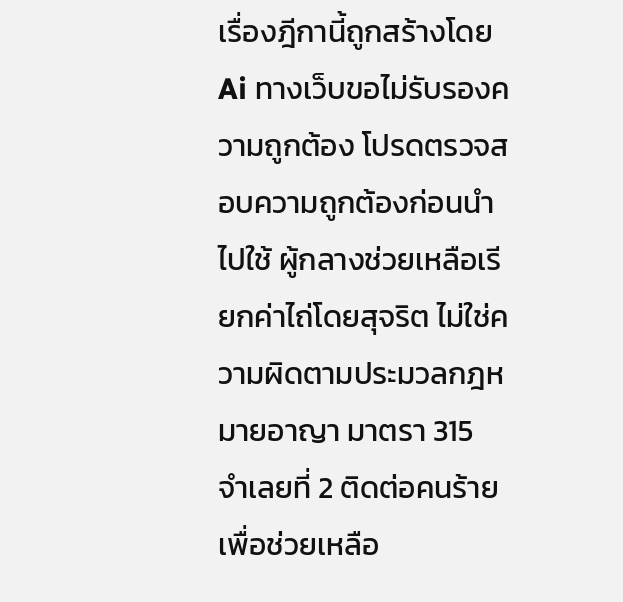เรื่องฎีกานี้ถูกสร้างโดย Ai ทางเว็บขอไม่รับรองความถูกต้อง โปรดตรวจสอบความถูกต้องก่อนนำไปใช้ ผู้กลางช่วยเหลือเรียกค่าไถ่โดยสุจริต ไม่ใช่ความผิดตามประมวลกฎหมายอาญา มาตรา 315
จำเลยที่ 2 ติดต่อคนร้ายเพื่อช่วยเหลือ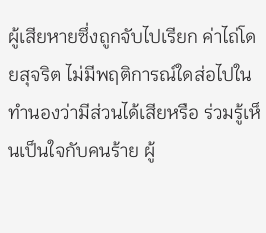ผู้เสียหายซึ่งถูกจับไปเรียก ค่าไถ่โดยสุจริต ไม่มีพฤติการณ์ใดส่อไปในทำนองว่ามีส่วนได้เสียหรือ ร่วมรู้เห็นเป็นใจกับคนร้าย ผู้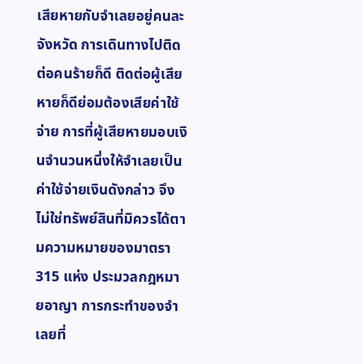เสียหายกับจำเลยอยู่คนละจังหวัด การเดินทางไปติดต่อคนร้ายก็ดี ติดต่อผู้เสียหายก็ดีย่อมต้องเสียค่าใช้จ่าย การที่ผู้เสียหายมอบเงินจำนวนหนึ่งให้จำเลยเป็นค่าใช้จ่ายเงินดังกล่าว จึงไม่ใช่ทรัพย์สินที่มิควรได้ตามความหมายของมาตรา 315 แห่ง ประมวลกฎหมายอาญา การกระทำของจำเลยที่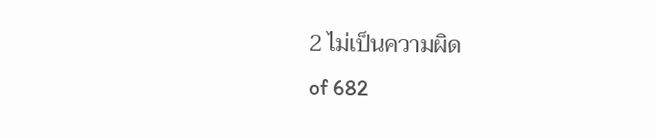2 ไม่เป็นความผิด
of 682